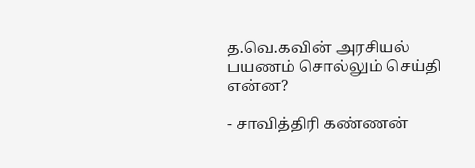த.வெ.கவின் அரசியல் பயணம் சொல்லும் செய்தி என்ன?

- சாவித்திரி கண்ணன்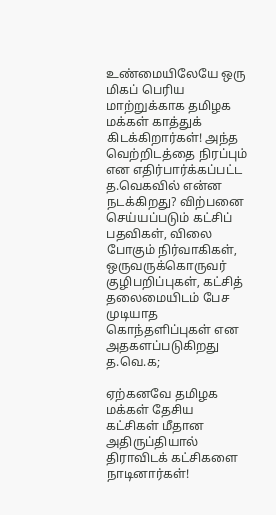உண்மையிலேயே ஒரு மிகப் பெரிய மாற்றுக்காக தமிழக மக்கள் காத்துக் கிடக்கிறார்கள்! அந்த வெற்றிடத்தை நிரப்பும் என எதிர்பார்க்கப்பட்ட த.வெகவில் என்ன நடக்கிறது? விற்பனை செய்யப்படும் கட்சிப் பதவிகள், விலை போகும் நிர்வாகிகள், ஒருவருக்கொருவர் குழிபறிப்புகள், கட்சித் தலைமையிடம் பேச முடியாத கொந்தளிப்புகள் என அதகளப்படுகிறது த.வெ.க;

ஏற்கனவே தமிழக மக்கள் தேசிய கட்சிகள் மீதான அதிருப்தியால் திராவிடக் கட்சிகளை நாடினார்கள்!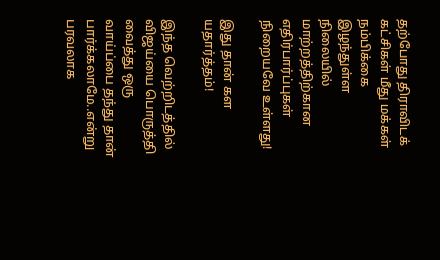தற்போது திராவிடக் கட்சிகள் மீது மக்கள் நம்பிக்கை இழந்துள்ள  நிலையில் மாற்றத்திற்கான எதிர்பார்ப்புகள் நிறையவே உள்ளது!

இது தான் கள யதார்த்தம்!

இந்த வெற்றிடத்தில் விஜய்யை பொருத்தி வைத்து ஒரு வாய்ப்பை தந்து தான் பார்க்கலாமே..என்று பரவலாக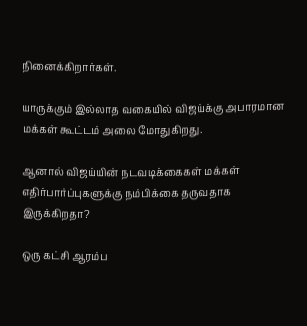நினைக்கிறார்கள்.

யாருக்கும் இல்லாத வகையில் விஜய்க்கு அபாரமான மக்கள் கூட்டம் அலை மோதுகிறது.

ஆனால் விஜய்யின் நடவடிக்கைகள் மக்கள் எதிர்பார்ப்புகளுக்கு நம்பிக்கை தருவதாக இருக்கிறதா?

ஒரு கட்சி ஆரம்ப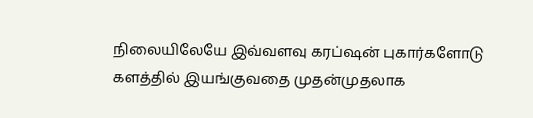நிலையிலேயே இவ்வளவு கரப்ஷன் புகார்களோடு களத்தில் இயங்குவதை முதன்முதலாக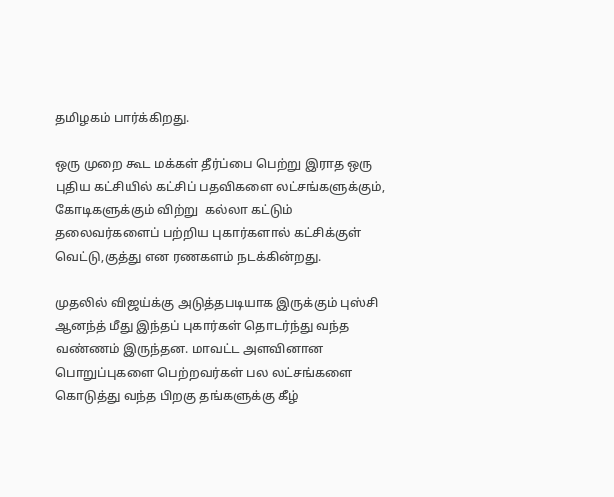தமிழகம் பார்க்கிறது.

ஒரு முறை கூட மக்கள் தீர்ப்பை பெற்று இராத ஒரு புதிய கட்சியில் கட்சிப் பதவிகளை லட்சங்களுக்கும், கோடிகளுக்கும் விற்று  கல்லா கட்டும் தலைவர்களைப் பற்றிய புகார்களால் கட்சிக்குள் வெட்டு,குத்து என ரணகளம் நடக்கின்றது.

முதலில் விஜய்க்கு அடுத்தபடியாக இருக்கும் புஸ்சி ஆனந்த் மீது இந்தப் புகார்கள் தொடர்ந்து வந்த வண்ணம் இருந்தன. மாவட்ட அளவினான பொறுப்புகளை பெற்றவர்கள் பல லட்சங்களை கொடுத்து வந்த பிறகு தங்களுக்கு கீழ்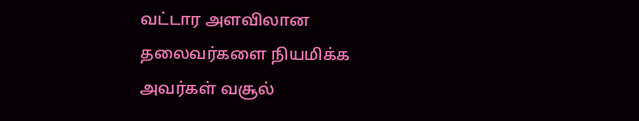வட்டார அளவிலான தலைவர்களை நியமிக்க அவர்கள் வசூல்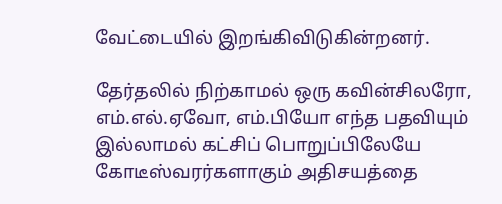வேட்டையில் இறங்கிவிடுகின்றனர்.

தேர்தலில் நிற்காமல் ஒரு கவின்சிலரோ, எம்.எல்.ஏவோ, எம்.பியோ எந்த பதவியும் இல்லாமல் கட்சிப் பொறுப்பிலேயே கோடீஸ்வரர்களாகும் அதிசயத்தை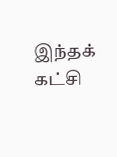இந்தக் கட்சி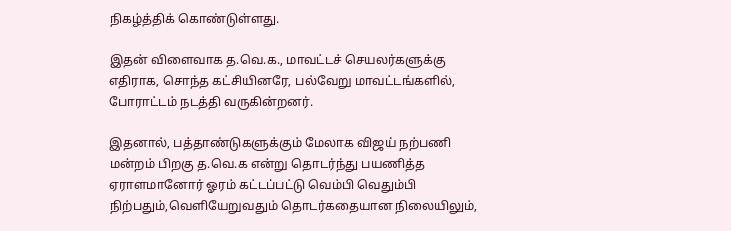நிகழ்த்திக் கொண்டுள்ளது.

இதன் விளைவாக த.வெ.க., மாவட்டச் செயலர்களுக்கு எதிராக, சொந்த கட்சியினரே, பல்வேறு மாவட்டங்களில், போராட்டம் நடத்தி வருகின்றனர்.

இதனால், பத்தாண்டுகளுக்கும் மேலாக விஜய் நற்பணி மன்றம் பிறகு த.வெ.க என்று தொடர்ந்து பயணித்த ஏராளமானோர் ஓரம் கட்டப்பட்டு வெம்பி வெதும்பி நிற்பதும்,வெளியேறுவதும் தொடர்கதையான நிலையிலும்,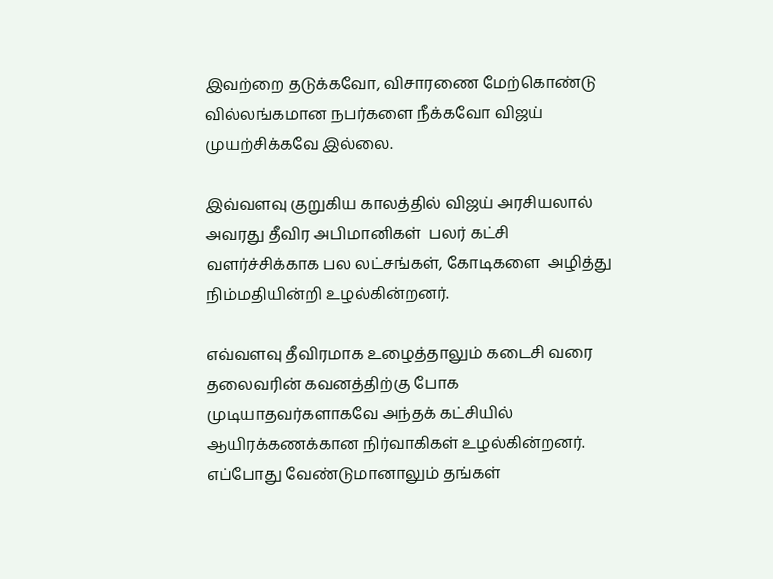இவற்றை தடுக்கவோ, விசாரணை மேற்கொண்டு வில்லங்கமான நபர்களை நீக்கவோ விஜய் முயற்சிக்கவே இல்லை.

இவ்வளவு குறுகிய காலத்தில் விஜய் அரசியலால் அவரது தீவிர அபிமானிகள்  பலர் கட்சி வளர்ச்சிக்காக பல லட்சங்கள், கோடிகளை  அழித்து  நிம்மதியின்றி உழல்கின்றனர்.

எவ்வளவு தீவிரமாக உழைத்தாலும் கடைசி வரை தலைவரின் கவனத்திற்கு போக முடியாதவர்களாகவே அந்தக் கட்சியில் ஆயிரக்கணக்கான நிர்வாகிகள் உழல்கின்றனர். எப்போது வேண்டுமானாலும் தங்கள்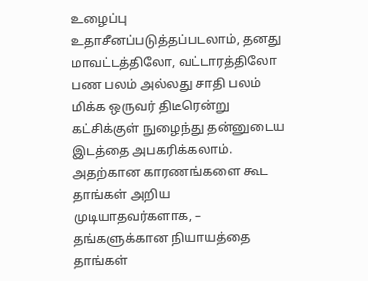உழைப்பு உதாசீனப்படுத்தப்படலாம், தனது மாவட்டத்திலோ, வட்டாரத்திலோ பண பலம் அல்லது சாதி பலம் மிக்க ஒருவர் திடீரென்று கட்சிக்குள் நுழைந்து தன்னுடைய இடத்தை அபகரிக்கலாம். அதற்கான காரணங்களை கூட தாங்கள் அறிய முடியாதவர்களாக, – தங்களுக்கான நியாயத்தை தாங்கள்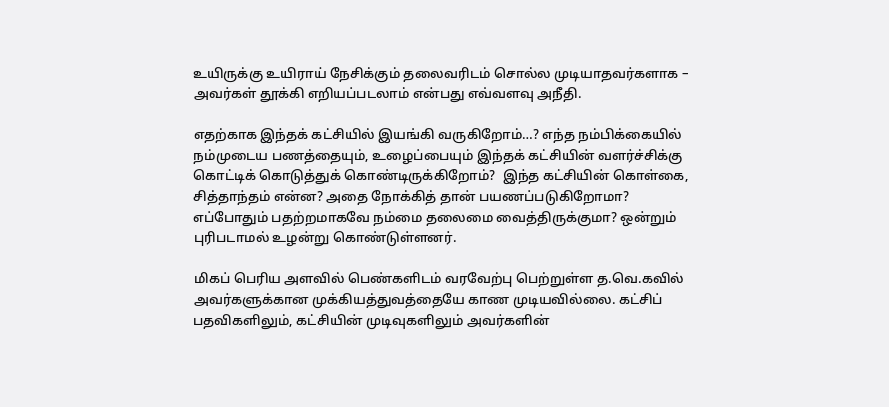உயிருக்கு உயிராய் நேசிக்கும் தலைவரிடம் சொல்ல முடியாதவர்களாக – அவர்கள் தூக்கி எறியப்படலாம் என்பது எவ்வளவு அநீதி.

எதற்காக இந்தக் கட்சியில் இயங்கி வருகிறோம்…? எந்த நம்பிக்கையில் நம்முடைய பணத்தையும், உழைப்பையும் இந்தக் கட்சியின் வளர்ச்சிக்கு கொட்டிக் கொடுத்துக் கொண்டிருக்கிறோம்?  இந்த கட்சியின் கொள்கை, சித்தாந்தம் என்ன? அதை நோக்கித் தான் பயணப்படுகிறோமா?  எப்போதும் பதற்றமாகவே நம்மை தலைமை வைத்திருக்குமா? ஒன்றும் புரிபடாமல் உழன்று கொண்டுள்ளனர்.

மிகப் பெரிய அளவில் பெண்களிடம் வரவேற்பு பெற்றுள்ள த.வெ.கவில் அவர்களுக்கான முக்கியத்துவத்தையே காண முடியவில்லை. கட்சிப் பதவிகளிலும், கட்சியின் முடிவுகளிலும் அவர்களின்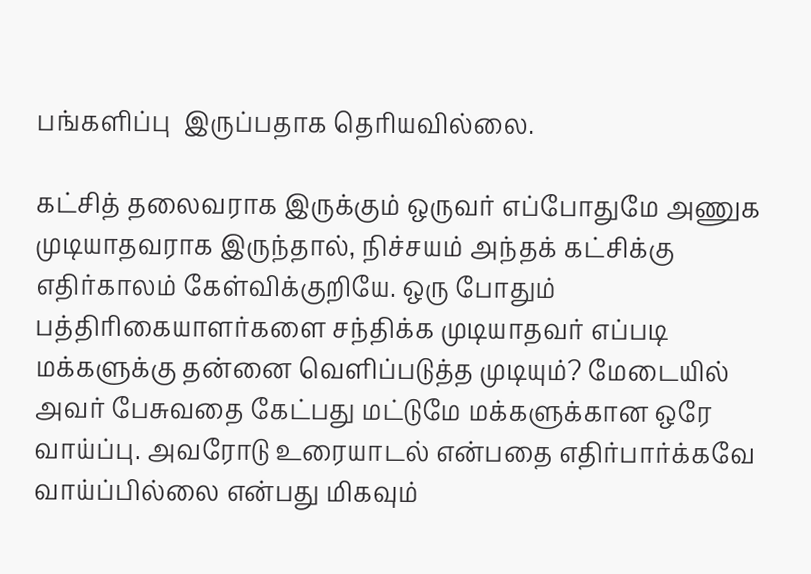பங்களிப்பு  இருப்பதாக தெரியவில்லை.

கட்சித் தலைவராக இருக்கும் ஒருவர் எப்போதுமே அணுக முடியாதவராக இருந்தால், நிச்சயம் அந்தக் கட்சிக்கு எதிர்காலம் கேள்விக்குறியே. ஒரு போதும் பத்திரிகையாளர்களை சந்திக்க முடியாதவர் எப்படி மக்களுக்கு தன்னை வெளிப்படுத்த முடியும்? மேடையில் அவர் பேசுவதை கேட்பது மட்டுமே மக்களுக்கான ஒரே வாய்ப்பு. அவரோடு உரையாடல் என்பதை எதிர்பார்க்கவே வாய்ப்பில்லை என்பது மிகவும்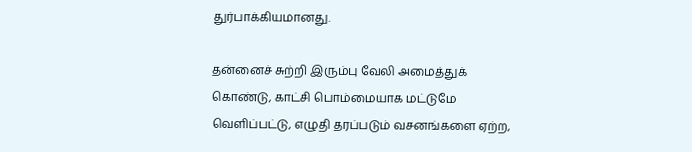துர்பாக்கியமானது.

தன்னைச் சுற்றி இரும்பு வேலி அமைத்துக் கொண்டு, காட்சி பொம்மையாக மட்டுமே வெளிப்பட்டு, எழுதி தரப்படும் வசனங்களை ஏற்ற,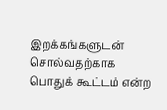இறக்கங்களுடன் சொல்வதற்காக பொதுக் கூட்டம் என்ற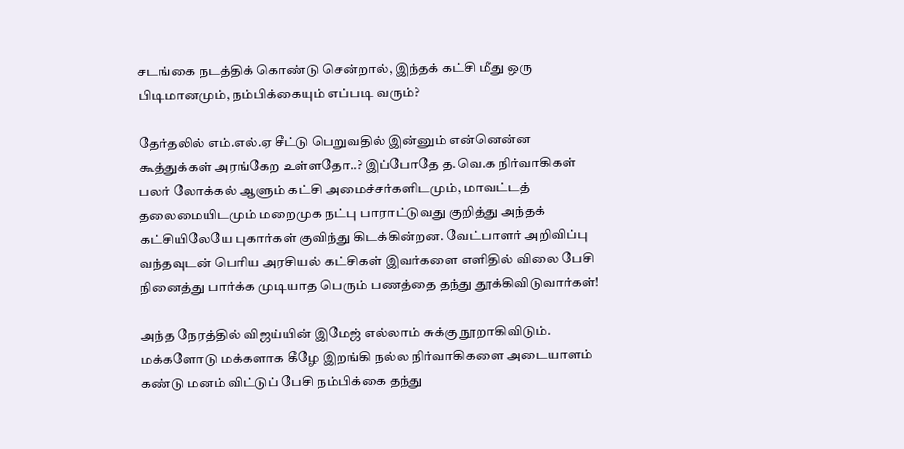சடங்கை நடத்திக் கொண்டு சென்றால், இந்தக் கட்சி மீது ஒரு பிடிமானமும், நம்பிக்கையும் எப்படி வரும்?

தேர்தலில் எம்.எல்.ஏ சீட்டு பெறுவதில் இன்னும் என்னென்ன கூத்துக்கள் அரங்கேற உள்ளதோ..? இப்போதே த.வெ.க நிர்வாகிகள் பலர் லோக்கல் ஆளும் கட்சி அமைச்சர்களிடமும், மாவட்டத் தலைமையிடமும் மறைமுக நட்பு பாராட்டுவது குறித்து அந்தக் கட்சியிலேயே புகார்கள் குவிந்து கிடக்கின்றன. வேட்பாளர் அறிவிப்பு வந்தவுடன் பெரிய அரசியல் கட்சிகள் இவர்களை எளிதில் விலை பேசி நினைத்து பார்க்க முடியாத பெரும் பணத்தை தந்து தூக்கிவிடுவார்கள்!

அந்த நேரத்தில் விஜய்யின் இமேஜ் எல்லாம் சுக்கு நூறாகிவிடும். மக்களோடு மக்களாக கீழே இறங்கி நல்ல நிர்வாகிகளை அடையாளம் கண்டு மனம் விட்டுப் பேசி நம்பிக்கை தந்து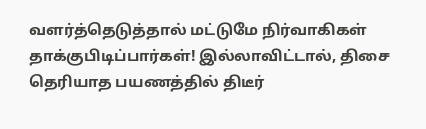வளர்த்தெடுத்தால் மட்டுமே நிர்வாகிகள் தாக்குபிடிப்பார்கள்! இல்லாவிட்டால், திசை தெரியாத பயணத்தில் திடீர்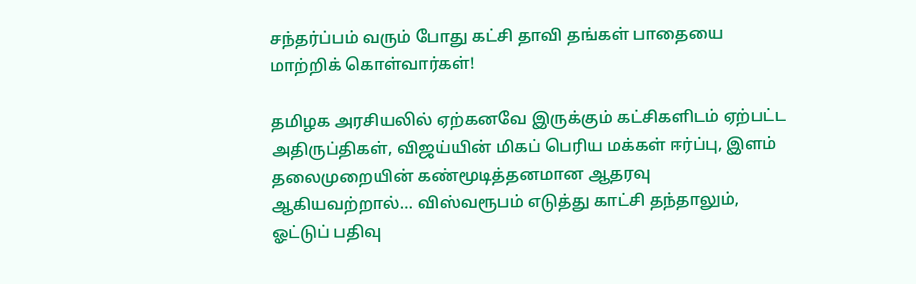சந்தர்ப்பம் வரும் போது கட்சி தாவி தங்கள் பாதையை மாற்றிக் கொள்வார்கள்!

தமிழக அரசியலில் ஏற்கனவே இருக்கும் கட்சிகளிடம் ஏற்பட்ட அதிருப்திகள், விஜய்யின் மிகப் பெரிய மக்கள் ஈர்ப்பு, இளம் தலைமுறையின் கண்மூடித்தனமான ஆதரவு ஆகியவற்றால்… விஸ்வரூபம் எடுத்து காட்சி தந்தாலும், ஓட்டுப் பதிவு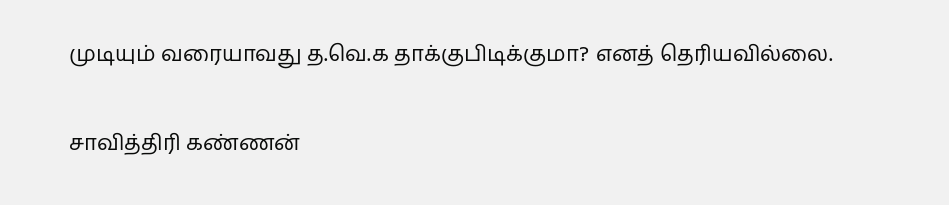முடியும் வரையாவது த.வெ.க தாக்குபிடிக்குமா? எனத் தெரியவில்லை.

சாவித்திரி கண்ணன்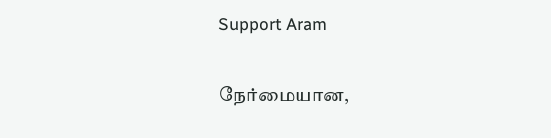Support Aram

நேர்மையான,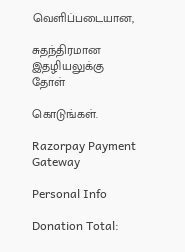வெளிப்படையான,

சுதந்திரமான இதழியலுக்கு தோள்

கொடுங்கள்.

Razorpay Payment Gateway

Personal Info

Donation Total: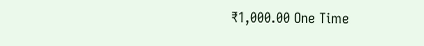₹1,000.00 One Time